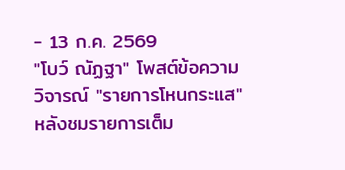- 13 ก.ค. 2569
"โบว์ ณัฏฐา" โพสต์ข้อความ วิจารณ์ "รายการโหนกระแส" หลังชมรายการเต็ม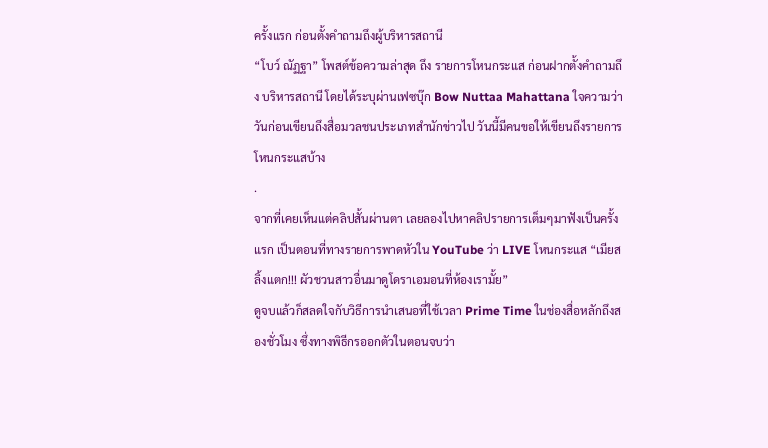ครั้งแรก ก่อนตั้งคำถามถึงผู้บริหารสถานี
“โบว์ ณัฏฐา” โพสต์ข้อความล่าสุด ถึง รายการโหนกระแส ก่อนฝากตั้งคำถามถึง บริหารสถานี โดยได้ระบุผ่านเฟซบุ๊ก Bow Nuttaa Mahattana ใจความว่า
วันก่อนเขียนถึงสื่อมวลชนประเภทสำนักข่าวไป วันนี้มีคนขอให้เขียนถึงรายการโหนกระแสบ้าง
.
จากที่เคยเห็นแต่คลิปสั้นผ่านตา เลยลองไปหาคลิปรายการเต็มๆมาฟังเป็นครั้งแรก เป็นตอนที่ทางรายการพาดหัวใน YouTube ว่า LIVE โหนกระแส “เมียสลิ้งแตก!!! ผัวชวนสาวอื่นมาดูโดราเอมอนที่ห้องเรามั้ย”
ดูจบแล้วก็สลดใจกับวิธีการนำเสนอที่ใช้เวลา Prime Time ในช่องสื่อหลักถึงสองชั่วโมง ซึ่งทางพิธีกรออกตัวในตอนจบว่า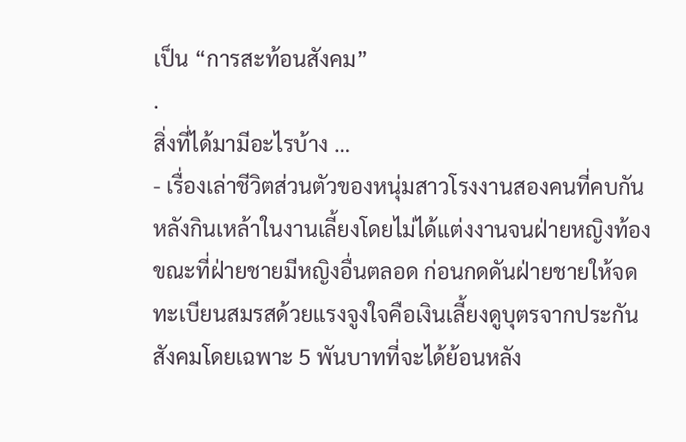เป็น “การสะท้อนสังคม”
.
สิ่งที่ได้มามีอะไรบ้าง …
- เรื่องเล่าชีวิตส่วนตัวของหนุ่มสาวโรงงานสองคนที่คบกันหลังกินเหล้าในงานเลี้ยงโดยไม่ได้แต่งงานจนฝ่ายหญิงท้อง ขณะที่ฝ่ายชายมีหญิงอื่นตลอด ก่อนกดดันฝ่ายชายให้จดทะเบียนสมรสด้วยแรงจูงใจคือเงินเลี้ยงดูบุตรจากประกันสังคมโดยเฉพาะ 5 พันบาทที่จะได้ย้อนหลัง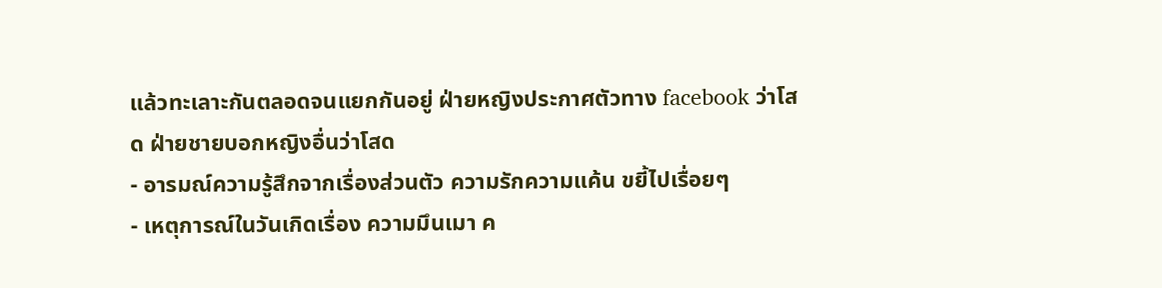แล้วทะเลาะกันตลอดจนแยกกันอยู่ ฝ่ายหญิงประกาศตัวทาง facebook ว่าโสด ฝ่ายชายบอกหญิงอื่นว่าโสด
- อารมณ์ความรู้สึกจากเรื่องส่วนตัว ความรักความแค้น ขยี้ไปเรื่อยๆ
- เหตุการณ์ในวันเกิดเรื่อง ความมึนเมา ค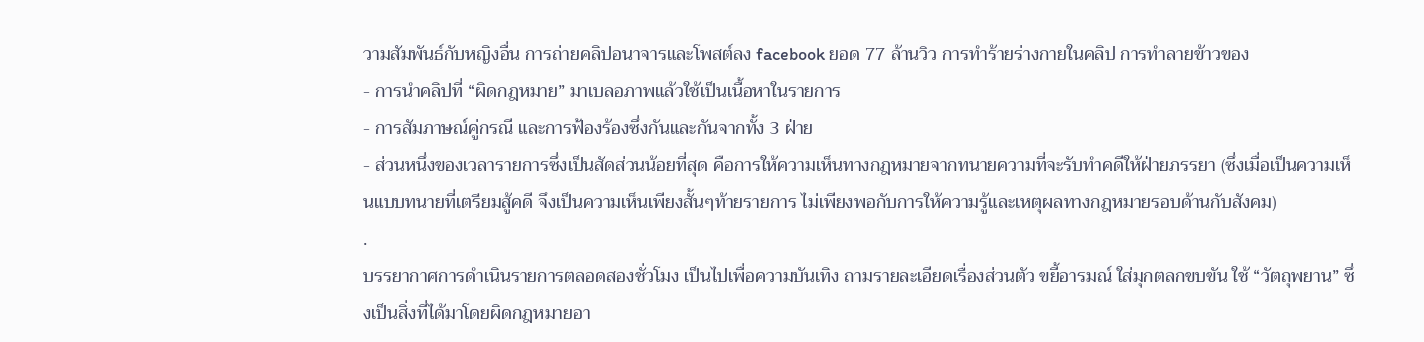วามสัมพันธ์กับหญิงอื่น การถ่ายคลิปอนาจารและโพสต์ลง facebook ยอด 77 ล้านวิว การทำร้ายร่างกายในคลิป การทำลายข้าวของ
- การนำคลิปที่ “ผิดกฎหมาย” มาเบลอภาพแล้วใช้เป็นเนื้อหาในรายการ
- การสัมภาษณ์คู่กรณี และการฟ้องร้องซึ่งกันและกันจากทั้ง 3 ฝ่าย
- ส่วนหนึ่งของเวลารายการซึ่งเป็นสัดส่วนน้อยที่สุด คือการให้ความเห็นทางกฎหมายจากทนายความที่จะรับทำคดีให้ฝ่ายภรรยา (ซึ่งเมื่อเป็นความเห็นแบบทนายที่เตรียมสู้คดี จึงเป็นความเห็นเพียงสั้นๆท้ายรายการ ไม่เพียงพอกับการให้ความรู้และเหตุผลทางกฎหมายรอบด้านกับสังคม)
.
บรรยากาศการดำเนินรายการตลอดสองชั่วโมง เป็นไปเพื่อความบันเทิง ถามรายละเอียดเรื่องส่วนตัว ขยี้อารมณ์ ใส่มุกตลกขบขัน ใช้ “วัตถุพยาน” ซึ่งเป็นสิ่งที่ได้มาโดยผิดกฎหมายอา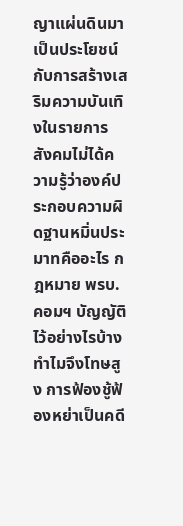ญาแผ่นดินมาเป็นประโยชน์กับการสร้างเสริมความบันเทิงในรายการ
สังคมไม่ได้ความรู้ว่าองค์ประกอบความผิดฐานหมิ่นประมาทคืออะไร กฎหมาย พรบ.คอมฯ บัญญัติไว้อย่างไรบ้าง ทำไมจึงโทษสูง การฟ้องชู้ฟ้องหย่าเป็นคดี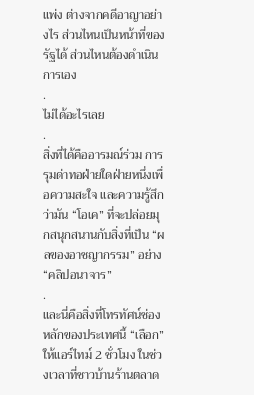แพ่ง ต่างจากคดีอาญาอย่างไร ส่วนไหนเป็นหน้าที่ของรัฐได้ ส่วนไหนต้องดำเนินการเอง
.
ไม่ได้อะไรเลย
.
สิ่งที่ได้คืออารมณ์ร่วม การรุมด่าทอฝ่ายใดฝ่ายหนึ่งเพื่อความสะใจ และความรู้สึกว่ามัน “โอเค” ที่จะปล่อยมุกสนุกสนานกับสิ่งที่เป็น “ผลของอาชญากรรม” อย่าง “คลิปอนาจาร”
.
และนี่คือสิ่งที่โทรทัศน์ช่องหลักของประเทศนี้ “เลือก” ให้แอร์ไทม์ 2 ชั่วโมง ในช่วงเวลาที่ชาวบ้านร้านตลาด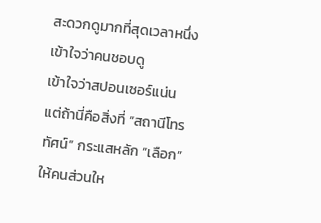สะดวกดูมากที่สุดเวลาหนึ่ง
เข้าใจว่าคนชอบดู
เข้าใจว่าสปอนเซอร์แน่น
แต่ถ้านี่คือสิ่งที่ “สถานีโทรทัศน์” กระแสหลัก “เลือก”ให้คนส่วนให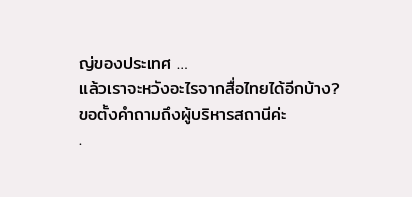ญ่ของประเทศ …
แล้วเราจะหวังอะไรจากสื่อไทยได้อีกบ้าง?
ขอตั้งคำถามถึงผู้บริหารสถานีค่ะ
.